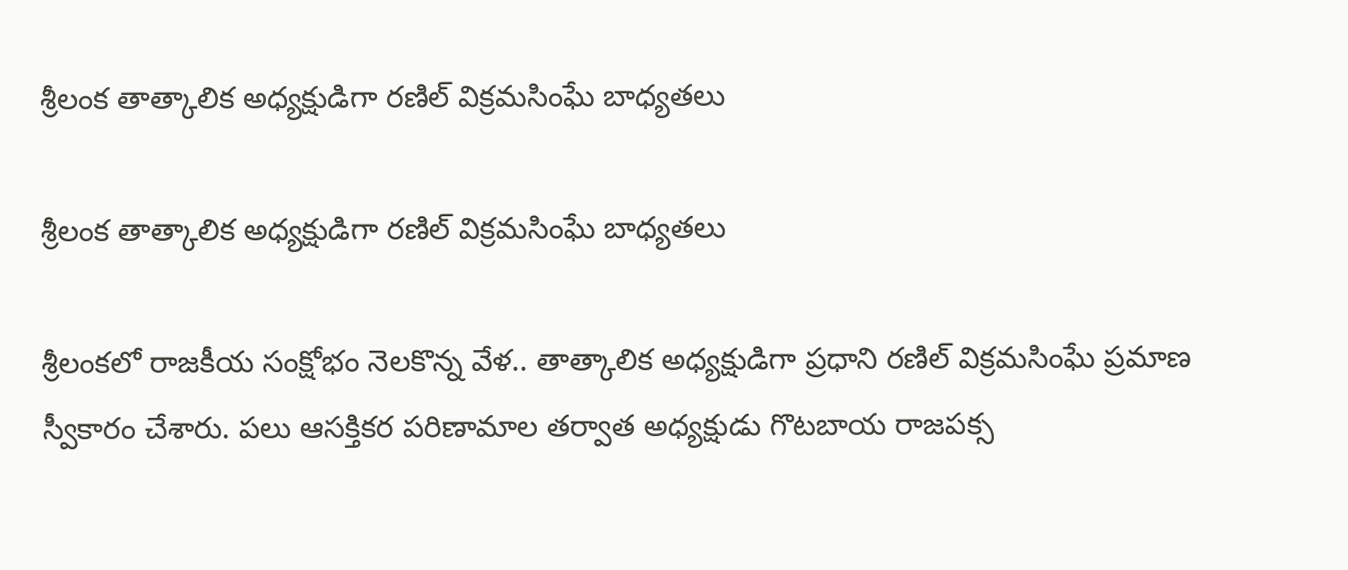శ్రీలంక తాత్కాలిక అధ్యక్షుడిగా రణిల్ విక్రమసింఘే బాధ్యతలు

శ్రీలంక తాత్కాలిక అధ్యక్షుడిగా రణిల్ విక్రమసింఘే బాధ్యతలు

శ్రీలంకలో రాజకీయ సంక్షోభం నెలకొన్న వేళ.. తాత్కాలిక అధ్యక్షుడిగా ప్రధాని రణిల్ విక్రమసింఘే ప్రమాణ స్వీకారం చేశారు. పలు ఆసక్తికర పరిణామాల తర్వాత అధ్యక్షుడు గొటబాయ రాజపక్స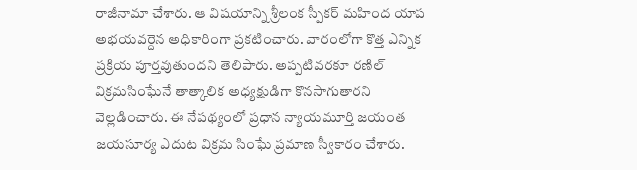రాజీనామా చేశారు. ఆ విషయాన్ని శ్రీలంక స్పీకర్ మహింద యాప అభయవర్దెన అధికారింగా ప్రకటించారు. వారంలోగా కొత్త ఎన్నిక ప్రక్రియ పూర్తవుతుందని తెలిపారు. అప్పటివరకూ రణిల్ విక్రమసింఘేనే తాత్కాలిక అధ్యక్షుడిగా కొనసాగుతారని వెల్లడించారు. ఈ నేపథ్యంలో ప్రధాన న్యాయమూర్తి జయంత జయసూర్య ఎదుట విక్రమ సింఘే ప్రమాణ స్వీకారం చేశారు.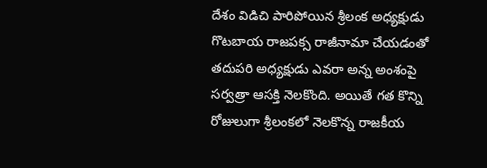దేశం విడిచి పారిపోయిన శ్రీలంక అధ్యక్షుడు గొటబాయ రాజపక్స రాజీనామా చేయడంతో తదుపరి అధ్యక్షుడు ఎవరా అన్న అంశంపై సర్వత్రా ఆసక్తి నెలకొంది. అయితే గత కొన్ని రోజులుగా శ్రీలంకలో నెలకొన్న రాజకీయ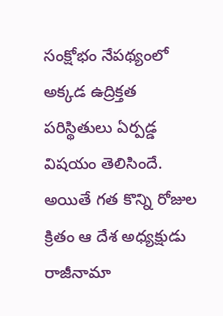సంక్షోభం నేపథ్యంలో అక్కడ ఉద్రిక్తత పరిస్థితులు ఏర్పడ్డ విషయం తెలిసిందే. అయితే గత కొన్ని రోజుల క్రితం ఆ దేశ అధ్యక్షుడు రాజీనామా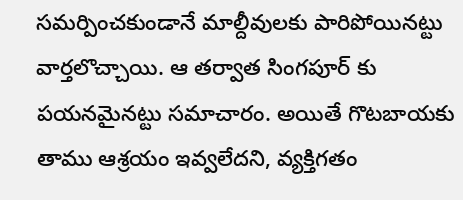సమర్పించకుండానే మాల్దీవులకు పారిపోయినట్టు వార్తలొచ్చాయి. ఆ తర్వాత సింగపూర్ కు పయనమైనట్టు సమాచారం. అయితే గొటబాయకు తాము ఆశ్రయం ఇవ్వలేదని, వ్యక్తిగతం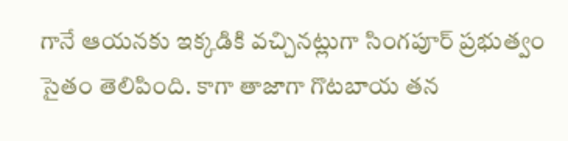గానే ఆయనకు ఇక్కడికి వచ్చినట్లుగా సింగపూర్ ప్రభుత్వం సైతం తెలిపింది. కాగా తాజాగా గొటబాయ తన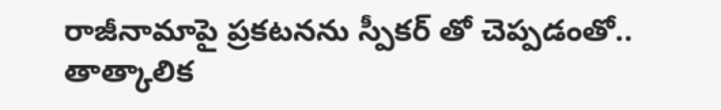రాజీనామాపై ప్రకటనను స్పీకర్ తో చెప్పడంతో.. తాత్కాలిక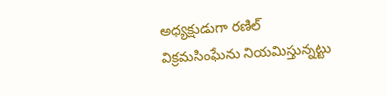అధ్యక్షుడుగా రణిల్ విక్రమసింఘేను నియమిస్తున్నట్టు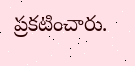ప్రకటించారు.